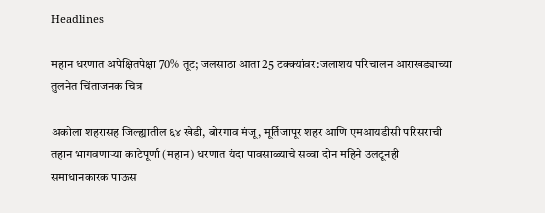Headlines

महान धरणात अपेक्षितपेक्षा 70% तूट; जलसाठा आता 25 टक्क्यांवर:जलाशय परिचालन आराखड्याच्या तुलनेत चिंताजनक चित्र

अकोला शहरासह जिल्ह्यातील ६४ खेडी, बोरगाव मंजू, मूर्तिजापूर शहर आणि एमआयडीसी परिसराची तहान भागवणाऱ्या काटेपूर्णा (महान) धरणात यंदा पावसाळ्याचे सव्वा दोन महिने उलटूनही समाधानकारक पाऊस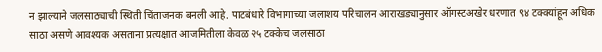न झाल्याने जलसाठ्याची स्थिती चिंताजनक बनली आहे. पाटबंधारे विभागाच्या जलाशय परिचालन आराखड्यानुसार ऑगस्टअखेर धरणात ९४ टक्क्यांहून अधिक साठा असणे आवश्यक असताना प्रत्यक्षात आजमितीला केवळ २५ टक्केच जलसाठा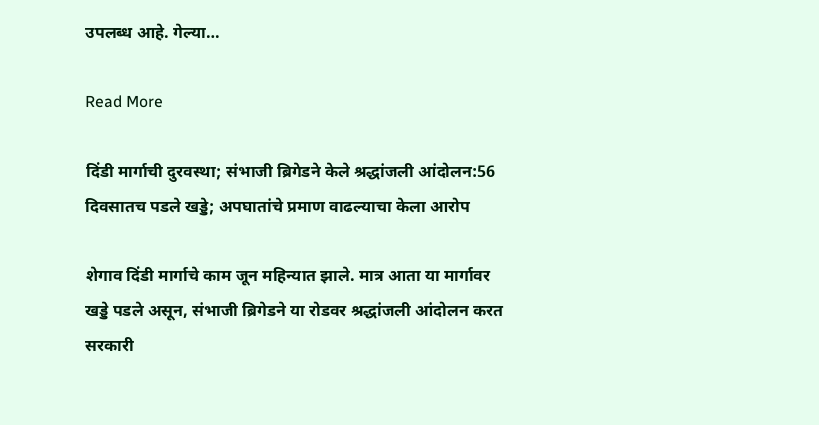उपलब्ध आहे. गेल्या…

Read More

दिंडी मार्गाची दुरवस्था; संभाजी ब्रिगेडने केले श्रद्धांजली आंदोलन:56 दिवसातच पडले खड्डे; अपघातांचे प्रमाण वाढल्याचा केला आरोप

शेगाव दिंडी मार्गाचे काम जून महिन्यात झाले. मात्र आता या मार्गावर खड्डे पडले असून, संभाजी ब्रिगेडने या रोडवर श्रद्धांजली आंदोलन करत सरकारी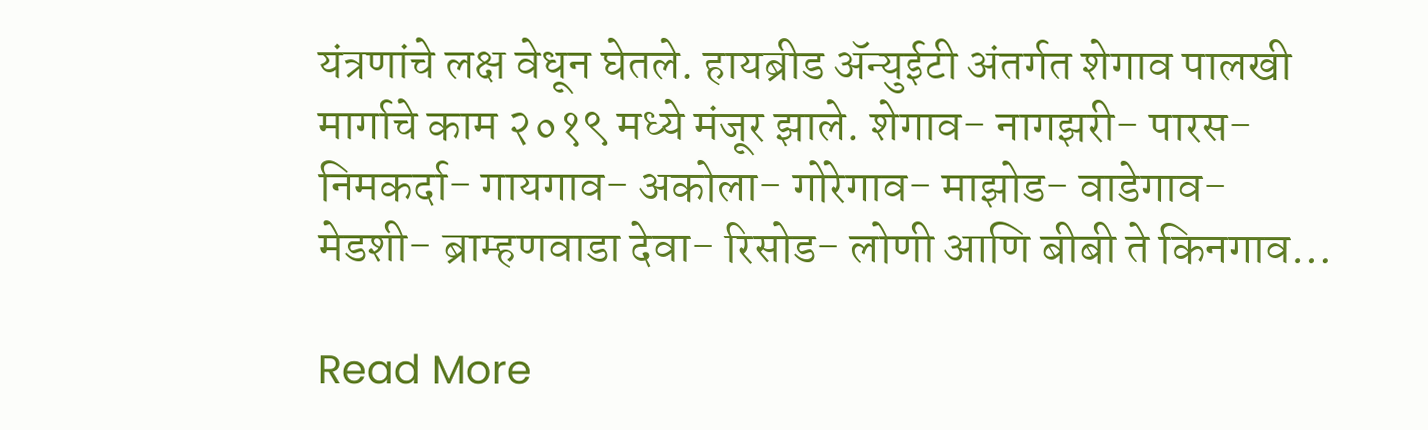यंत्रणांचे लक्ष वेधून घेतले. हायब्रीड ॲन्युईटी अंतर्गत शेगाव पालखी मार्गाचे काम २०१९ मध्ये मंजूर झाले. शेगाव- नागझरी- पारस- निमकर्दा- गायगाव- अकोला- गोरेगाव- माझोड- वाडेगाव- मेडशी- ब्राम्हणवाडा देवा- रिसोड- लोणी आणि बीबी ते किनगाव…

Read More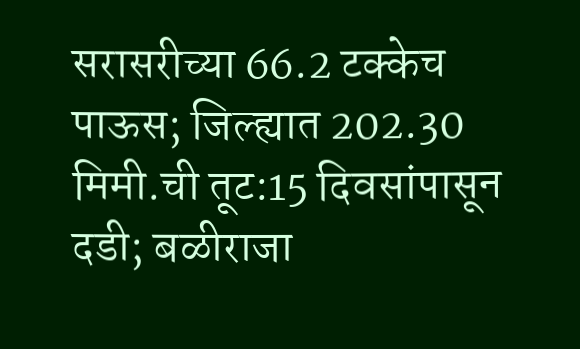सरासरीच्या 66.2 टक्केच पाऊस; जिल्ह्यात 202.30 मिमी.ची तूट:15 दिवसांपासून दडी; बळीराजा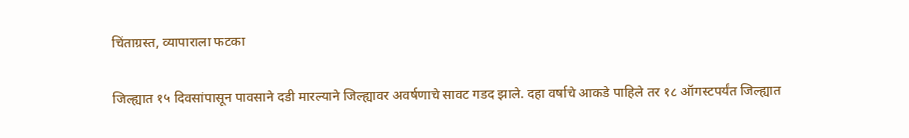चिंताग्रस्त, व्यापाराला फटका

जिल्ह्यात १५ दिवसांपासून पावसाने दडी मारल्याने जिल्ह्यावर अवर्षणाचे सावट गडद झाले. दहा वर्षाचे आकडे पाहिले तर १८ ऑगस्टपर्यंत जिल्ह्यात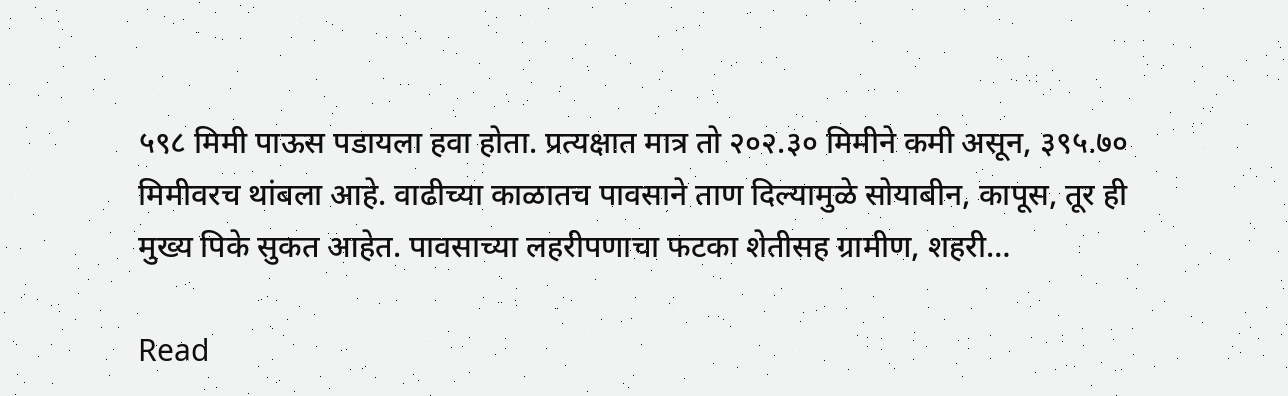५९८ मिमी पाऊस पडायला हवा होता. प्रत्यक्षात मात्र तो २०२.३० मिमीने कमी असून, ३९५.७० मिमीवरच थांबला आहे. वाढीच्या काळातच पावसाने ताण दिल्यामुळे सोयाबीन, कापूस, तूर ही मुख्य पिके सुकत आहेत. पावसाच्या लहरीपणाचा फटका शेतीसह ग्रामीण, शहरी…

Read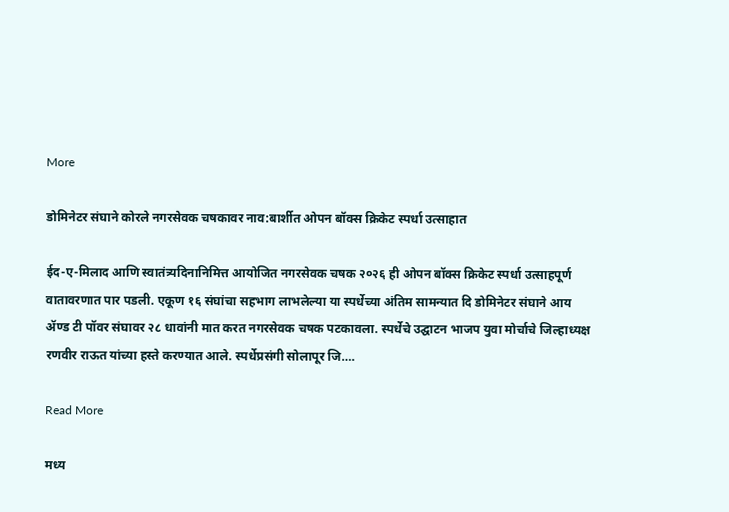More

डोमिनेटर संघाने कोरले नगरसेवक चषकावर नाव:बार्शीत ओपन बॉक्स क्रिकेट स्पर्धा उत्साहात

ईद-ए-मिलाद आणि स्वातंत्र्यदिनानिमित्त आयोजित नगरसेवक चषक २०२६ ही ओपन बॉक्स क्रिकेट स्पर्धा उत्साहपूर्ण वातावरणात पार पडली. एकूण १६ संघांचा सहभाग लाभलेल्या या स्पर्धेच्या अंतिम सामन्यात दि डोमिनेटर संघाने आय ॲण्ड टी पॉवर संघावर २८ धावांनी मात करत नगरसेवक चषक पटकावला. स्पर्धेचे उद्घाटन भाजप युवा मोर्चाचे जिल्हाध्यक्ष रणवीर राऊत यांच्या हस्ते करण्यात आले. स्पर्धेप्रसंगी सोलापूर जि….

Read More

मध्य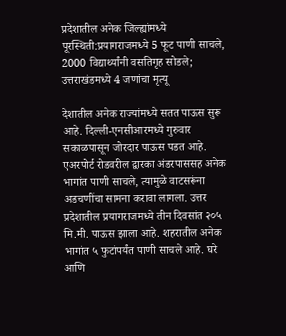प्रदेशातील अनेक जिल्ह्यांमध्ये पूरस्थिती:प्रयागराजमध्ये 5 फूट पाणी साचले, 2000 विद्यार्थ्यांनी वसतिगृह सोडले; उत्तराखंडमध्ये 4 जणांचा मृत्यू

देशातील अनेक राज्यांमध्ये सतत पाऊस सुरू आहे. दिल्ली-एनसीआरमध्ये गुरुवार सकाळपासून जोरदार पाऊस पडत आहे. एअरपोर्ट रोडवरील द्वारका अंडरपाससह अनेक भागांत पाणी साचले, त्यामुळे वाटसरूंना अडचणींचा सामना करावा लागला. उत्तर प्रदेशातील प्रयागराजमध्ये तीन दिवसांत २०५ मि.मी. पाऊस झाला आहे. शहरातील अनेक भागांत ५ फुटांपर्यंत पाणी साचले आहे. घरे आणि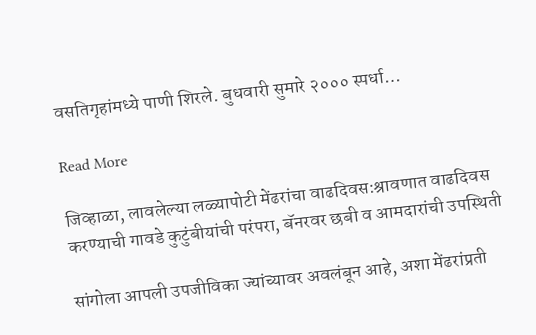वसतिगृहांमध्ये पाणी शिरले. बुधवारी सुमारे २००० स्पर्धा…

Read More

जिव्हाळा, लावलेल्या लळ्यापोटी मेंढरांचा वाढदिवस:श्रावणात वाढदिवस करण्याची गावडे कुटुंबीयांची परंपरा, बॅनरवर छबी व आमदारांची उपस्थिती

सांगोला आपली उपजीविका ज्यांच्यावर अवलंबून आहे, अशा मेंढरांप्रती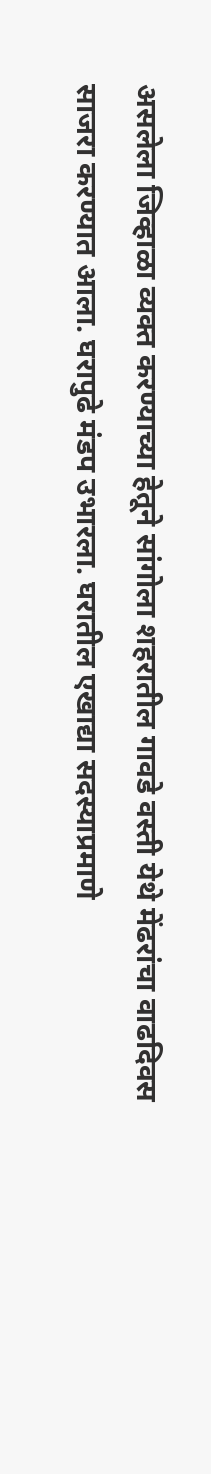असलेला जिव्हाळा व्यक्त करण्याच्या हेतूने सांगोला शहरातील गावडे वस्ती येथे मेंढरांचा वाढदिवस साजरा करण्यात आला. घरापुढे मंडप उभारला. घरातील एखाद्या सदस्याप्रमाणे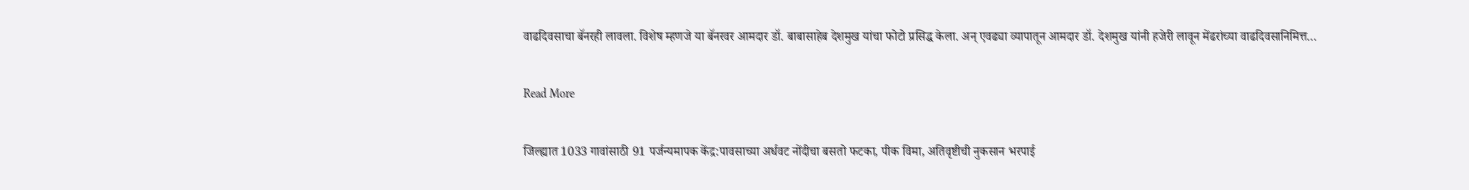वाढदिवसाचा बॅनरही लावला. विशेष म्हणजे या बॅनरवर आमदार डॉ. बाबासाहेब देशमुख यांचा फोटो प्रसिद्ध केला. अन् एवढ्या व्यापातून आमदार डॉ. देशमुख यांनी हजेरी लावून मेंढरांच्या वाढदिवसानिमित्त…

Read More

जिल्ह्यात 1033 गावांसाठी 91 पर्जन्यमापक केंद्र:पावसाच्या अर्धवट नोंदीचा बसतो फटका, पीक विमा, अतिवृष्टीची नुकसान भरपाई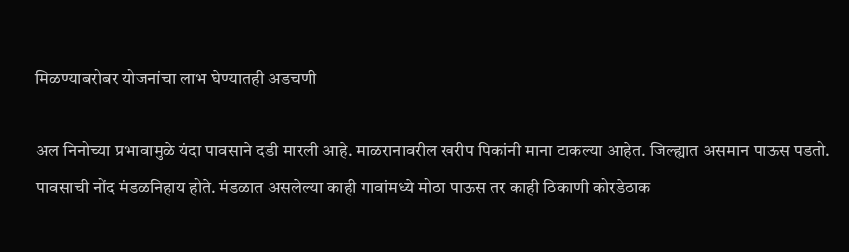मिळण्याबरोबर योजनांचा लाभ घेण्यातही अडचणी

अल निनोच्या प्रभावामुळे यंदा पावसाने दडी मारली आहे. माळरानावरील खरीप पिकांनी माना टाकल्या आहेत. जिल्ह्यात असमान पाऊस पडतो. पावसाची नोंद मंडळनिहाय होते. मंडळात असलेल्या काही गावांमध्ये मोठा पाऊस तर काही ठिकाणी कोरडेठाक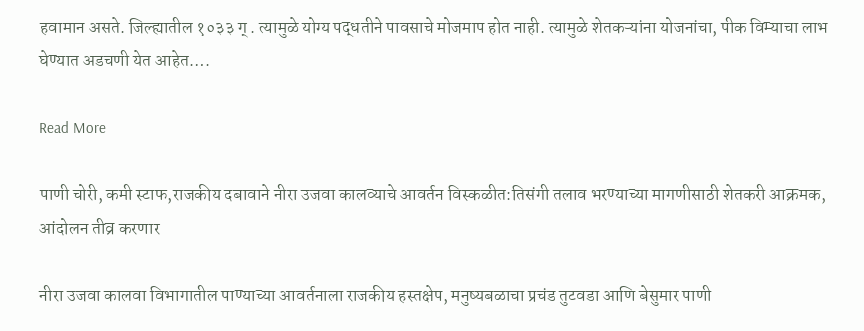हवामान असते. जिल्ह्यातील १०३३ ग् . त्यामुळे योग्य पद्धतीने पावसाचे मोजमाप होत नाही. त्यामुळे शेतकऱ्यांना योजनांचा, पीक विम्याचा लाभ घेण्यात अडचणी येत आहेत….

Read More

पाणी चोरी, कमी स्टाफ,राजकीय दबावाने नीरा उजवा कालव्याचे आवर्तन विस्कळीत:तिसंगी तलाव भरण्याच्या मागणीसाठी शेतकरी आक्रमक, आंदोलन तीव्र करणार

नीरा उजवा कालवा विभागातील पाण्याच्या आवर्तनाला राजकीय हस्तक्षेप, मनुष्यबळाचा प्रचंड तुटवडा आणि बेसुमार पाणी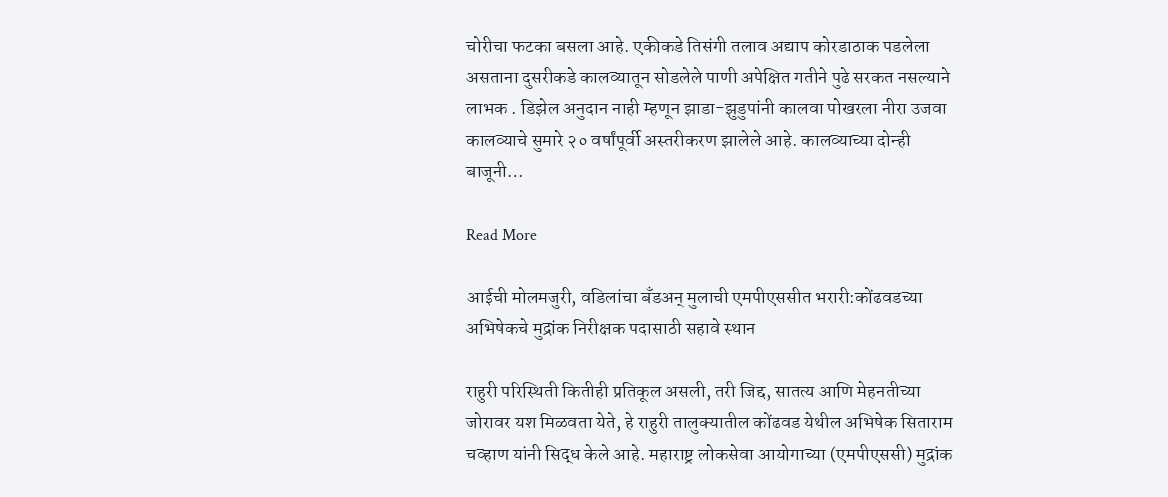चोरीचा फटका बसला आहे. एकीकडे तिसंगी तलाव अद्याप कोरडाठाक पडलेला असताना दुसरीकडे कालव्यातून सोडलेले पाणी अपेक्षित गतीने पुढे सरकत नसल्याने लाभक . डिझेल अनुदान नाही म्हणून झाडा-झुडुपांनी कालवा पोखरला नीरा उजवा कालव्याचे सुमारे २० वर्षांपूर्वी अस्तरीकरण झालेले आहे. कालव्याच्या दोन्ही बाजूनी…

Read More

आईची मोलमजुरी, वडिलांचा बँडअन् मुलाची एमपीएससीत भरारी:कोंढवडच्या अभिषेकचे मुद्रांक निरीक्षक पदासाठी सहावे स्थान

राहुरी परिस्थिती कितीही प्रतिकूल असली, तरी जिद्द, सातत्य आणि मेहनतीच्या जोरावर यश मिळवता येते, हे राहुरी तालुक्यातील कोंढवड येथील अभिषेक सिताराम चव्हाण यांनी सिद्ध केले आहे. महाराष्ट्र लोकसेवा आयोगाच्या (एमपीएससी) मुद्रांक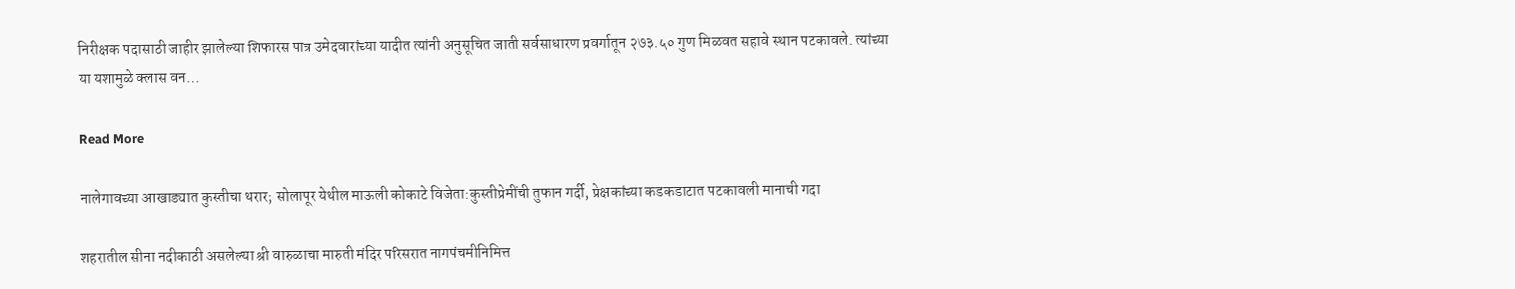निरीक्षक पदासाठी जाहीर झालेल्या शिफारस पात्र उमेदवारांच्या यादीत त्यांनी अनुसूचित जाती सर्वसाधारण प्रवर्गातून २७३.५० गुण मिळवत सहावे स्थान पटकावले. त्यांच्या या यशामुळे क्लास वन…

Read More

नालेगावच्या आखाड्यात कुस्तीचा थरार; सोलापूर येथील माऊली कोकाटे विजेता:कुस्तीप्रेमींची तुफान गर्दी, प्रेक्षकांच्या कडकडाटात पटकावली मानाची गदा

शहरातील सीना नदीकाठी असलेल्या श्री वारुळाचा मारुती मंदिर परिसरात नागपंचमीनिमित्त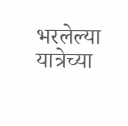भरलेल्या यात्रेच्या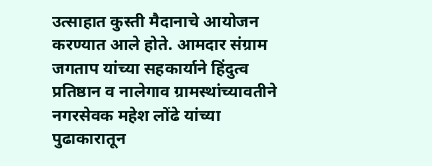उत्साहात कुस्ती मैदानाचे आयोजन करण्यात आले होते. आमदार संग्राम जगताप यांच्या सहकार्याने हिंदुत्व प्रतिष्ठान व नालेगाव ग्रामस्थांच्यावतीने नगरसेवक महेश लोंढे यांच्या पुढाकारातून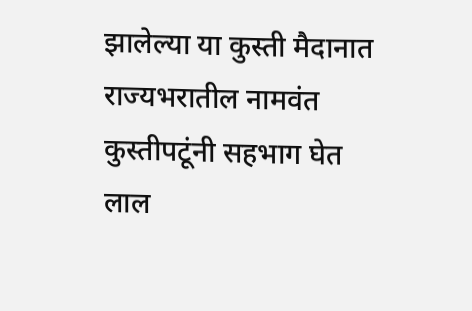झालेल्या या कुस्ती मैदानात राज्यभरातील नामवंत कुस्तीपटूंनी सहभाग घेत लाल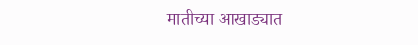मातीच्या आखाड्यात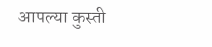आपल्या कुस्ती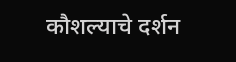कौशल्याचे दर्शन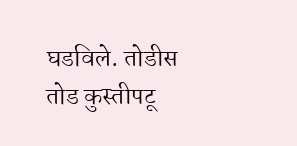घडविले. तोडीस तोड कुस्तीपटू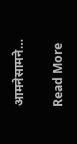आमनेसामने…

Read More